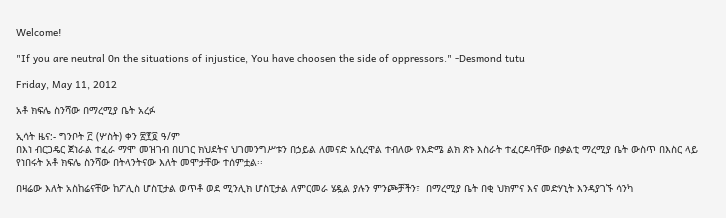Welcome!

"If you are neutral 0n the situations of injustice, You have choosen the side of oppressors." -Desmond tutu

Friday, May 11, 2012

አቶ ክፍሌ ስንሻው በማረሚያ ቤት አረፉ

ኢሳት ዜና:- ግንቦት ፫ (ሦስት) ቀን ፳፻፬ ዓ/ም
በእነ ብርጋዴር ጀነራል ተፈራ ማሞ መዝገብ በሀገር ክህደትና ህገመንግሥቱን በኃይል ለመናድ አሲረዋል ተብለው የእድሜ ልክ ጽኑ እስራት ተፈርዶባቸው በቃልቲ ማረሚያ ቤት ውስጥ በእስር ላይ የነበሩት አቶ ክፍሌ ስንሻው በትላንትናው እለት መሞታቸው ተሰምቷል፡፡

በዛሬው እለት አስከሬናቸው ከፖሊስ ሆስፒታል ወጥቶ ወደ ሚንሊክ ሆስፒታል ለምርመራ ሄዷል ያሉን ምንጮቻችን፣  በማረሚያ ቤት በቂ ህክምና እና መድሃኒት እንዳያገኙ ሳንካ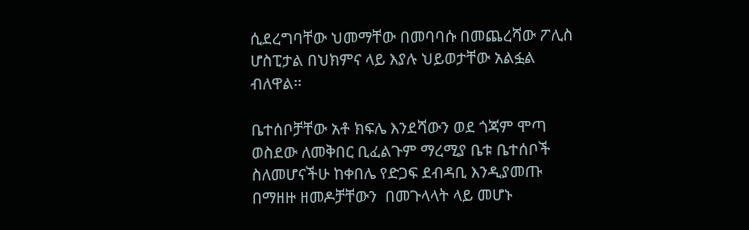ሲደረግባቸው ህመማቸው በመባባሱ በመጨረሻው ፖሊስ ሆስፒታል በህክምና ላይ እያሉ ህይወታቸው አልፏል ብለዋል፡፡

ቤተሰቦቻቸው አቶ ክፍሌ እንደሻውን ወደ ጎጃም ሞጣ ወስደው ለመቅበር ቢፈልጉም ማረሚያ ቤቱ ቤተሰቦች ስለመሆናችሁ ከቀበሌ የድጋፍ ደብዳቢ እንዲያመጡ በማዘዙ ዘመዶቻቸውን  በመጉላላት ላይ መሆኑ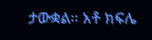ታውቋል። አቶ ክፍሌ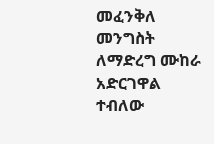መፈንቅለ መንግስት ለማድረግ ሙከራ አድርገዋል ተብለው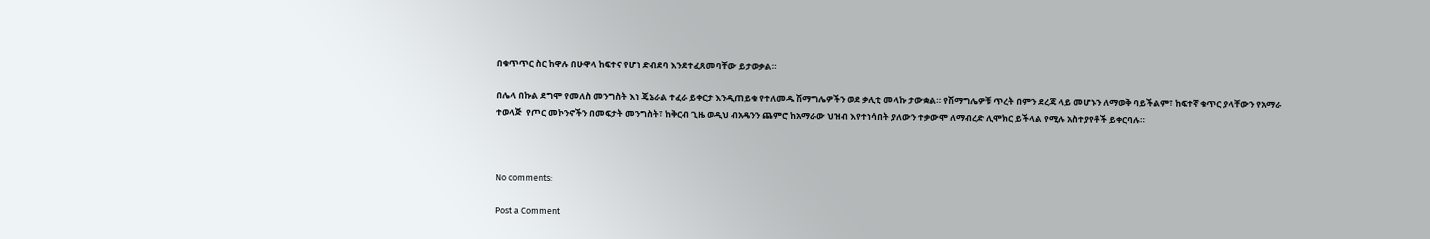በቁጥጥር ስር ከዋሉ በሁዋላ ከፍተና የሆነ ድብደባ እንደተፈጸመባቸው ይታወቃል።

በሌላ በኩል ደግሞ የመለስ መንግስት እነ ጄኔራል ተፈራ ይቀርታ እንዲጠይቁ የተለመዱ ሽማግሌዎችን ወደ ቃሊቲ መላኩ ታውቋል። የሽማግሌዎቹ ጥረት በምን ደረጃ ላይ መሆኑን ለማወቅ ባይችልም፣ ከፍተኛ ቁጥር ያላቸውን የአማራ ተወላጅ  የጦር መኮንኖችን በመፍታት መንግስት፣ ከቅርብ ጊዜ ወዲህ ብአዴንን ጨምሮ ከአማራው ህዝብ እየተነሳበት ያለውን ተቃውሞ ለማብረድ ሊሞክር ይችላል የሚሉ አስተያየቶች ይቀርባሉ።



No comments:

Post a Comment